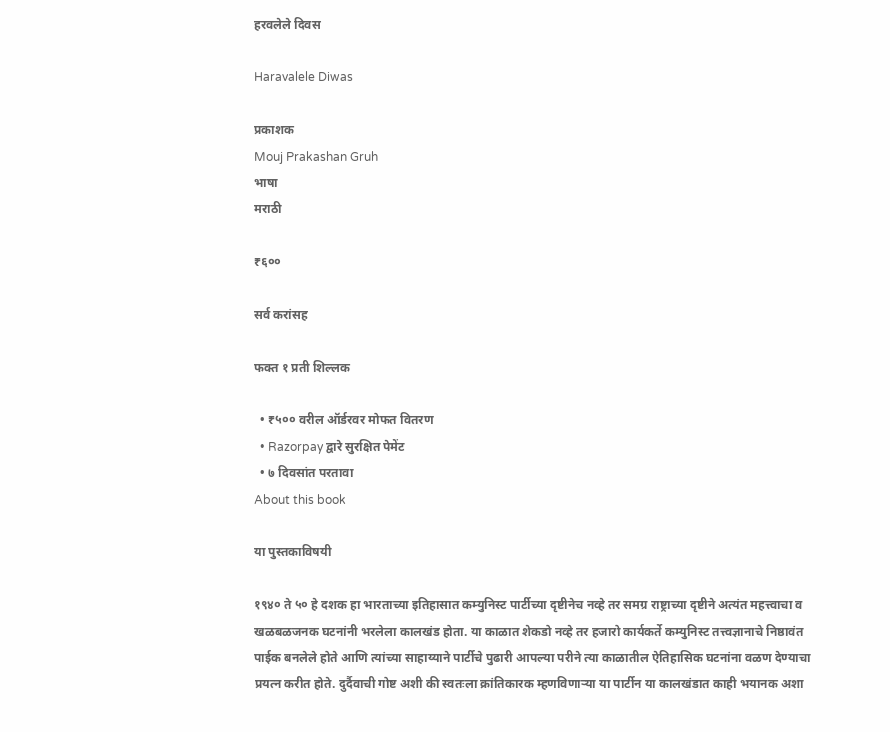हरवलेले दिवस

Haravalele Diwas

प्रकाशक
Mouj Prakashan Gruh
भाषा
मराठी

₹६००

सर्व करांसह

फक्त १ प्रती शिल्लक

  • ₹५०० वरील ऑर्डरवर मोफत वितरण
  • Razorpay द्वारे सुरक्षित पेमेंट
  • ७ दिवसांत परतावा
About this book

या पुस्तकाविषयी

१९४० ते ५० हे दशक हा भारताच्या इतिहासात कम्युनिस्ट पार्टीच्या दृष्टीनेच नव्हे तर समग्र राष्ट्राच्या दृष्टीने अत्यंत महत्त्वाचा व खळबळजनक घटनांनी भरलेला कालखंड होता. या काळात शेकडो नव्हे तर हजारो कार्यकर्ते कम्युनिस्ट तत्त्वज्ञानाचे निष्ठावंत पाईक बनलेले होते आणि त्यांच्या साहाय्याने पार्टीचे पुढारी आपल्या परीने त्या काळातील ऐतिहासिक घटनांना वळण देण्याचा प्रयत्न करीत होते. दुर्दैवाची गोष्ट अशी की स्वतःला क्रांतिकारक म्हणविणाऱ्या या पार्टीन या कालखंडात काही भयानक अशा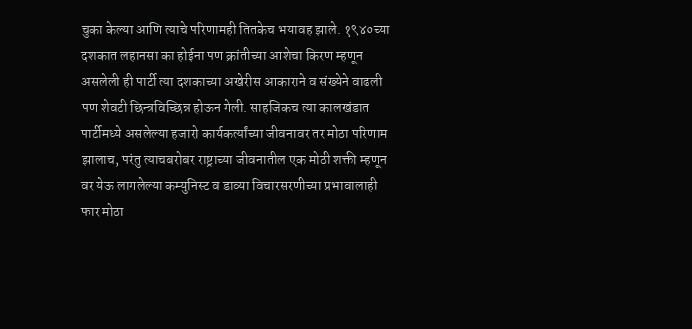चुका केल्या आणि त्याचे परिणामही तितकेच भयावह झाले. १९४०च्या दशकात लहानसा का होईना पण क्रांतीच्या आशेचा किरण म्हणून असलेली ही पार्टी त्या दशकाच्या अखेरीस आकाराने व संख्येने वाढली पण शेवटी छिन्त्रविच्छिन्न होऊन गेली. साहजिकच त्या कालखंडात पार्टीमध्ये असलेल्या हजारो कार्यकर्त्यांच्या जीवनावर तर मोठा परिणाम झालाच, परंतु त्याचबरोबर राष्ट्राच्या जीवनातील एक मोठी शक्ती म्हणून वर येऊ लागलेल्या कम्युनिस्ट व डाव्या विचारसरणीच्या प्रभावालाही फार मोठा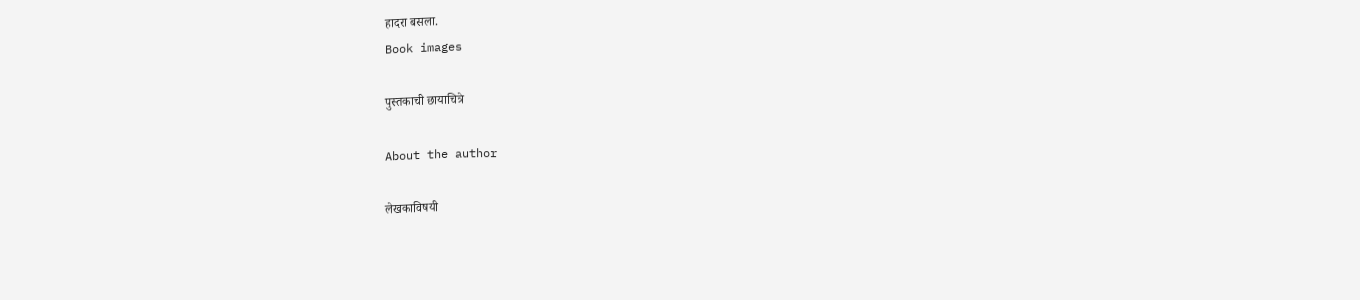हादरा बसला.
Book images

पुस्तकाची छायाचित्रे

About the author

लेखकाविषयी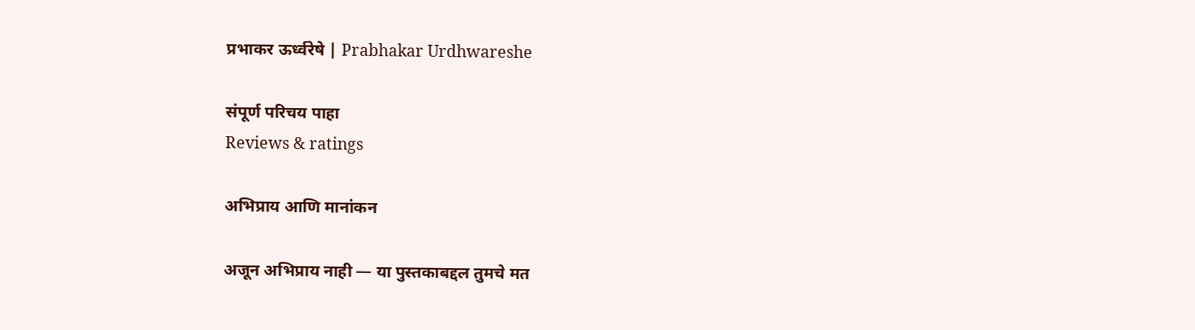प्रभाकर ऊर्ध्वरेषे | Prabhakar Urdhwareshe

संपूर्ण परिचय पाहा
Reviews & ratings

अभिप्राय आणि मानांकन

अजून अभिप्राय नाही — या पुस्तकाबद्दल तुमचे मत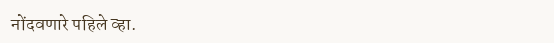नोंदवणारे पहिले व्हा.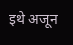इथे अजून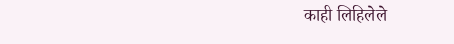काही लिहिलेले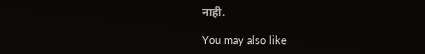नाही.

You may also like